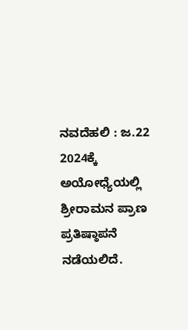ನವದೆಹಲಿ : ಜ.22 2024ಕ್ಕೆ ಅಯೋಧ್ಯೆಯಲ್ಲಿ ಶ್ರೀರಾಮನ ಪ್ರಾಣ ಪ್ರತಿಷ್ಠಾಪನೆ ನಡೆಯಲಿದೆ.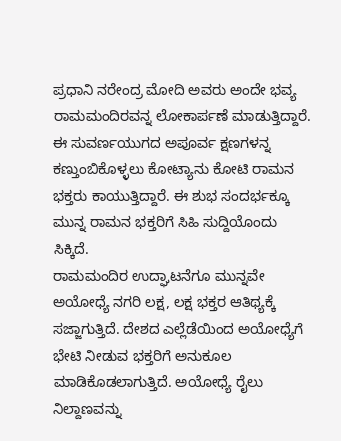ಪ್ರಧಾನಿ ನರೇಂದ್ರ ಮೋದಿ ಅವರು ಅಂದೇ ಭವ್ಯ ರಾಮಮಂದಿರವನ್ನ ಲೋಕಾರ್ಪಣೆ ಮಾಡುತ್ತಿದ್ದಾರೆ. ಈ ಸುವರ್ಣಯುಗದ ಅಪೂರ್ವ ಕ್ಷಣಗಳನ್ನ ಕಣ್ತುಂಬಿಕೊಳ್ಳಲು ಕೋಟ್ಯಾನು ಕೋಟಿ ರಾಮನ ಭಕ್ತರು ಕಾಯುತ್ತಿದ್ದಾರೆ. ಈ ಶುಭ ಸಂದರ್ಭಕ್ಕೂ ಮುನ್ನ ರಾಮನ ಭಕ್ತರಿಗೆ ಸಿಹಿ ಸುದ್ದಿಯೊಂದು ಸಿಕ್ಕಿದೆ.
ರಾಮಮಂದಿರ ಉದ್ಘಾಟನೆಗೂ ಮುನ್ನವೇ ಅಯೋಧ್ಯೆ ನಗರಿ ಲಕ್ಷ, ಲಕ್ಷ ಭಕ್ತರ ಆತಿಥ್ಯಕ್ಕೆ ಸಜ್ಜಾಗುತ್ತಿದೆ. ದೇಶದ ಎಲ್ಲೆಡೆಯಿಂದ ಅಯೋಧ್ಯೆಗೆ ಭೇಟಿ ನೀಡುವ ಭಕ್ತರಿಗೆ ಅನುಕೂಲ ಮಾಡಿಕೊಡಲಾಗುತ್ತಿದೆ. ಅಯೋಧ್ಯೆ ರೈಲು ನಿಲ್ದಾಣವನ್ನು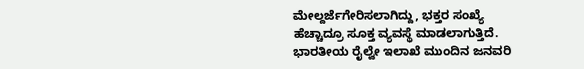ಮೇಲ್ದರ್ಜೆಗೇರಿಸಲಾಗಿದ್ದು, ಭಕ್ತರ ಸಂಖ್ಯೆ ಹೆಚ್ಚಾದ್ರೂ ಸೂಕ್ತ ವ್ಯವಸ್ಥೆ ಮಾಡಲಾಗುತ್ತಿದೆ.
ಭಾರತೀಯ ರೈಲ್ವೇ ಇಲಾಖೆ ಮುಂದಿನ ಜನವರಿ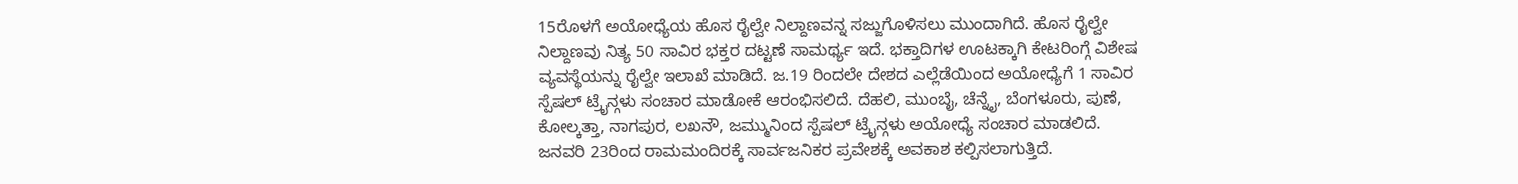15ರೊಳಗೆ ಅಯೋಧ್ಯೆಯ ಹೊಸ ರೈಲ್ವೇ ನಿಲ್ದಾಣವನ್ನ ಸಜ್ಜುಗೊಳಿಸಲು ಮುಂದಾಗಿದೆ. ಹೊಸ ರೈಲ್ವೇ ನಿಲ್ದಾಣವು ನಿತ್ಯ 50 ಸಾವಿರ ಭಕ್ತರ ದಟ್ಟಣೆ ಸಾಮರ್ಥ್ಯ ಇದೆ. ಭಕ್ತಾದಿಗಳ ಊಟಕ್ಕಾಗಿ ಕೇಟರಿಂಗ್ಗೆ ವಿಶೇಷ ವ್ಯವಸ್ಥೆಯನ್ನು ರೈಲ್ವೇ ಇಲಾಖೆ ಮಾಡಿದೆ. ಜ.19 ರಿಂದಲೇ ದೇಶದ ಎಲ್ಲೆಡೆಯಿಂದ ಅಯೋಧ್ಯೆಗೆ 1 ಸಾವಿರ ಸ್ಪೆಷಲ್ ಟ್ರೈನ್ಗಳು ಸಂಚಾರ ಮಾಡೋಕೆ ಆರಂಭಿಸಲಿದೆ. ದೆಹಲಿ, ಮುಂಬೈ, ಚೆನ್ನೈ, ಬೆಂಗಳೂರು, ಪುಣೆ, ಕೋಲ್ಕತ್ತಾ, ನಾಗಪುರ, ಲಖನೌ, ಜಮ್ಮುನಿಂದ ಸ್ಪೆಷಲ್ ಟ್ರೈನ್ಗಳು ಅಯೋಧ್ಯೆ ಸಂಚಾರ ಮಾಡಲಿದೆ.
ಜನವರಿ 23ರಿಂದ ರಾಮಮಂದಿರಕ್ಕೆ ಸಾರ್ವಜನಿಕರ ಪ್ರವೇಶಕ್ಕೆ ಅವಕಾಶ ಕಲ್ಪಿಸಲಾಗುತ್ತಿದೆ.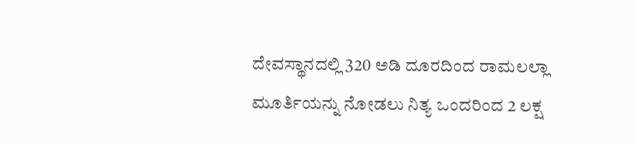ದೇವಸ್ಥಾನದಲ್ಲಿ 320 ಅಡಿ ದೂರದಿಂದ ರಾಮಲಲ್ಲಾ ಮೂರ್ತಿಯನ್ನು ನೋಡಲು ನಿತ್ಯ ಒಂದರಿಂದ 2 ಲಕ್ಷ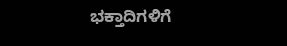ಭಕ್ತಾದಿಗಳಿಗೆ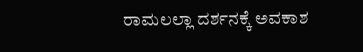ರಾಮಲಲ್ಲಾ ದರ್ಶನಕ್ಕೆ ಅವಕಾಶ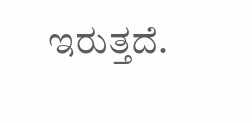ಇರುತ್ತದೆ.